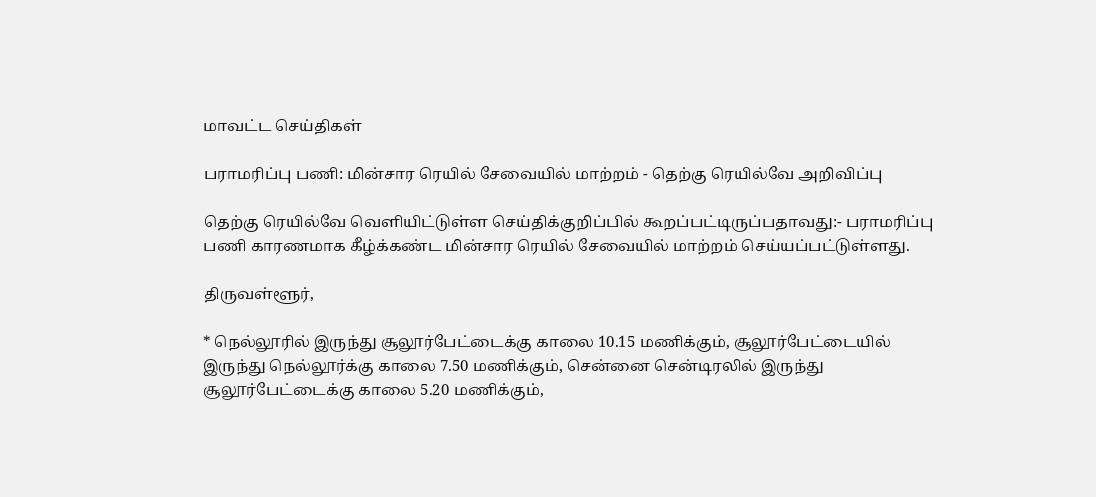மாவட்ட செய்திகள்

பராமரிப்பு பணி: மின்சார ரெயில் சேவையில் மாற்றம் - தெற்கு ரெயில்வே அறிவிப்பு

தெற்கு ரெயில்வே வெளியிட்டுள்ள செய்திக்குறிப்பில் கூறப்பட்டிருப்பதாவது:- பராமரிப்பு பணி காரணமாக கீழ்க்கண்ட மின்சார ரெயில் சேவையில் மாற்றம் செய்யப்பட்டுள்ளது.

திருவள்ளூர்,

* நெல்லூரில் இருந்து சூலூர்பேட்டைக்கு காலை 10.15 மணிக்கும், சூலூர்பேட்டையில் இருந்து நெல்லூர்க்கு காலை 7.50 மணிக்கும், சென்னை சென்டிரலில் இருந்து சூலூர்பேட்டைக்கு காலை 5.20 மணிக்கும்,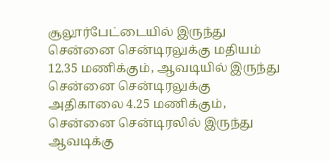சூலூர்பேட்டையில் இருந்து சென்னை சென்டிரலுக்கு மதியம் 12.35 மணிக்கும், ஆவடியில் இருந்து சென்னை சென்டிரலுக்கு அதிகாலை 4.25 மணிக்கும், சென்னை சென்டிரலில் இருந்து ஆவடிக்கு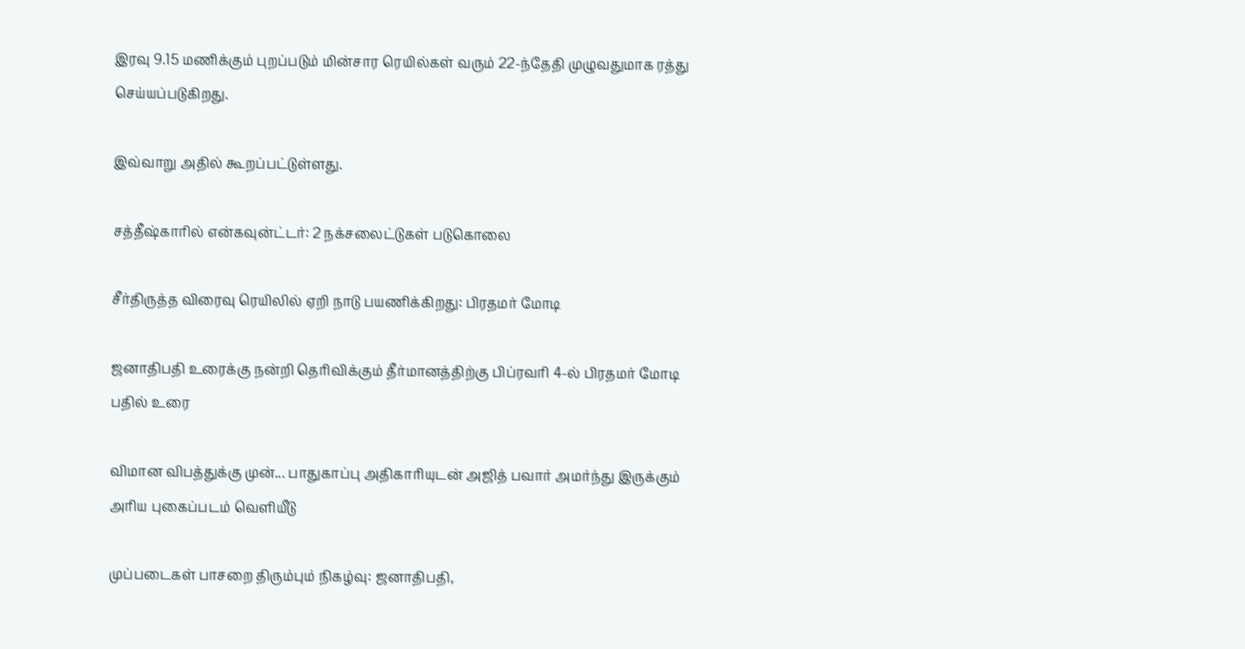இரவு 9.15 மணிக்கும் புறப்படும் மின்சார ரெயில்கள் வரும் 22-ந்தேதி முழுவதுமாக ரத்து செய்யப்படுகிறது.

இவ்வாறு அதில் கூறப்பட்டுள்ளது.

சத்தீஷ்காரில் என்கவுன்ட்டர்: 2 நக்சலைட்டுகள் படுகொலை

சீர்திருத்த விரைவு ரெயிலில் ஏறி நாடு பயணிக்கிறது: பிரதமர் மோடி

ஜனாதிபதி உரைக்கு நன்றி தெரிவிக்கும் தீர்மானத்திற்கு பிப்ரவரி 4-ல் பிரதமர் மோடி பதில் உரை

விமான விபத்துக்கு முன்... பாதுகாப்பு அதிகாரியுடன் அஜித் பவார் அமர்ந்து இருக்கும் அரிய புகைப்படம் வெளியீடு

முப்படைகள் பாசறை திரும்பும் நிகழ்வு: ஜனாதிபதி,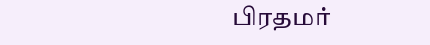பிரதமர்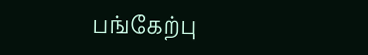பங்கேற்பு